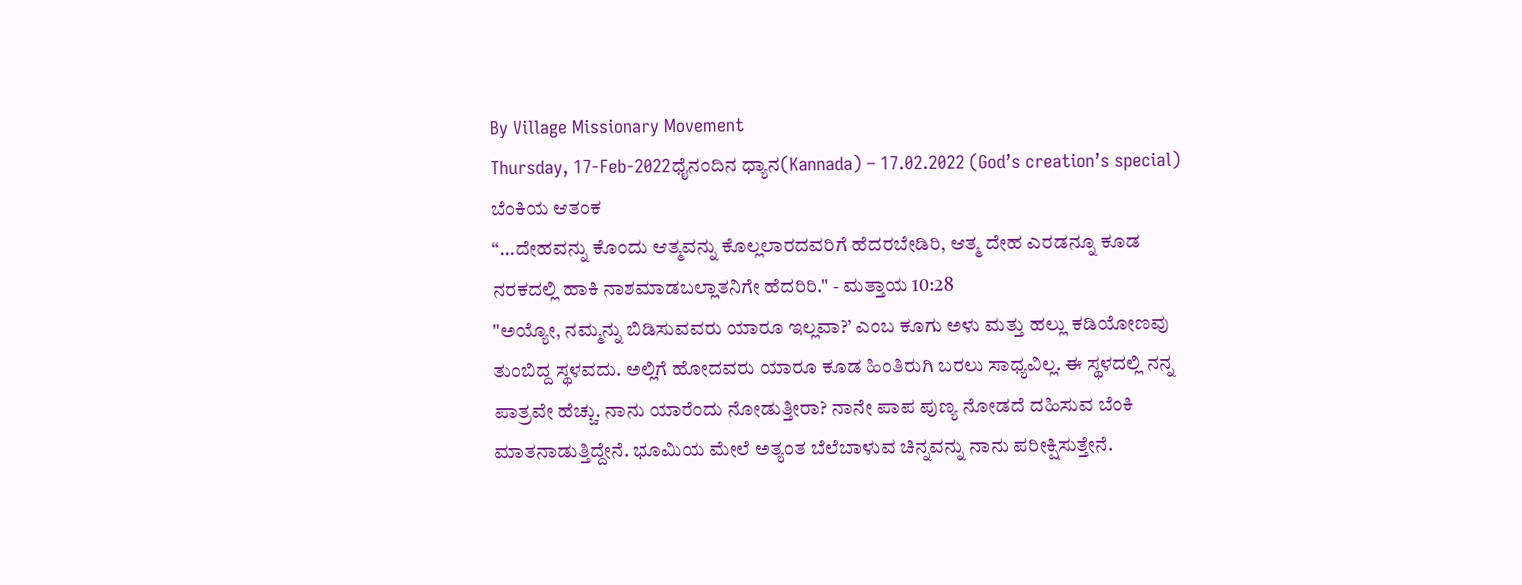By Village Missionary Movement
Thursday, 17-Feb-2022ಧೈನಂದಿನ ಧ್ಯಾನ(Kannada) – 17.02.2022 (God’s creation’s special)
ಬೆಂಕಿಯ ಆತಂಕ
“...ದೇಹವನ್ನು ಕೊಂದು ಆತ್ಮವನ್ನು ಕೊಲ್ಲಲಾರದವರಿಗೆ ಹೆದರಬೇಡಿರಿ, ಆತ್ಮ ದೇಹ ಎರಡನ್ನೂ ಕೂಡ ನರಕದಲ್ಲಿ ಹಾಕಿ ನಾಶಮಾಡಬಲ್ಲಾತನಿಗೇ ಹೆದರಿರಿ." - ಮತ್ತಾಯ 10:28
"ಅಯ್ಯೋ, ನಮ್ಮನ್ನು ಬಿಡಿಸುವವರು ಯಾರೂ ಇಲ್ಲವಾ?’ ಎಂಬ ಕೂಗು ಅಳು ಮತ್ತು ಹಲ್ಲು ಕಡಿಯೋಣವು ತುಂಬಿದ್ದ ಸ್ಥಳವದು. ಅಲ್ಲಿಗೆ ಹೋದವರು ಯಾರೂ ಕೂಡ ಹಿಂತಿರುಗಿ ಬರಲು ಸಾಧ್ಯವಿಲ್ಲ. ಈ ಸ್ಥಳದಲ್ಲಿ ನನ್ನ ಪಾತ್ರವೇ ಹೆಚ್ಚು. ನಾನು ಯಾರೆಂದು ನೋಡುತ್ತೀರಾ? ನಾನೇ ಪಾಪ ಪುಣ್ಯ ನೋಡದೆ ದಹಿಸುವ ಬೆಂಕಿ ಮಾತನಾಡುತ್ತಿದ್ದೇನೆ. ಭೂಮಿಯ ಮೇಲೆ ಅತ್ಯಂತ ಬೆಲೆಬಾಳುವ ಚಿನ್ನವನ್ನು ನಾನು ಪರೀಕ್ಷಿಸುತ್ತೇನೆ.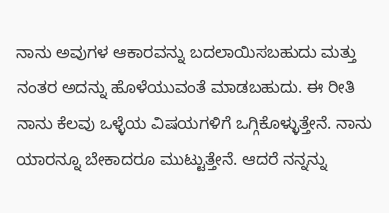ನಾನು ಅವುಗಳ ಆಕಾರವನ್ನು ಬದಲಾಯಿಸಬಹುದು ಮತ್ತು ನಂತರ ಅದನ್ನು ಹೊಳೆಯುವಂತೆ ಮಾಡಬಹುದು. ಈ ರೀತಿ ನಾನು ಕೆಲವು ಒಳ್ಳೆಯ ವಿಷಯಗಳಿಗೆ ಒಗ್ಗಿಕೊಳ್ಳುತ್ತೇನೆ. ನಾನು ಯಾರನ್ನೂ ಬೇಕಾದರೂ ಮುಟ್ಟುತ್ತೇನೆ. ಆದರೆ ನನ್ನನ್ನು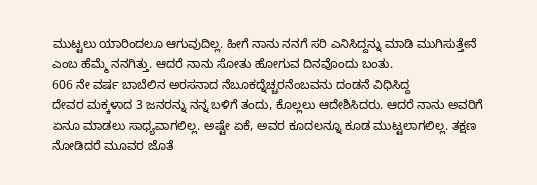ಮುಟ್ಟಲು ಯಾರಿಂದಲೂ ಆಗುವುದಿಲ್ಲ. ಹೀಗೆ ನಾನು ನನಗೆ ಸರಿ ಎನಿಸಿದ್ದನ್ನು ಮಾಡಿ ಮುಗಿಸುತ್ತೇನೆ ಎಂಬ ಹೆಮ್ಮೆ ನನಗಿತ್ತು. ಆದರೆ ನಾನು ಸೋತು ಹೋಗುವ ದಿನವೊಂದು ಬಂತು.
606 ನೇ ವರ್ಷ ಬಾಬೆಲಿನ ಅರಸನಾದ ನೆಬೂಕದ್ನೆಚ್ಚರನೆಂಬವನು ದಂಡನೆ ವಿಧಿಸಿದ್ದ
ದೇವರ ಮಕ್ಕಳಾದ 3 ಜನರನ್ನು ನನ್ನ ಬಳಿಗೆ ತಂದು, ಕೊಲ್ಲಲು ಆದೇಶಿಸಿದರು. ಆದರೆ ನಾನು ಅವರಿಗೆ ಏನೂ ಮಾಡಲು ಸಾಧ್ಯವಾಗಲಿಲ್ಲ. ಅಷ್ಟೇ ಏಕೆ, ಅವರ ಕೂದಲನ್ನೂ ಕೂಡ ಮುಟ್ಟಲಾಗಲಿಲ್ಲ. ತಕ್ಷಣ ನೋಡಿದರೆ ಮೂವರ ಜೊತೆ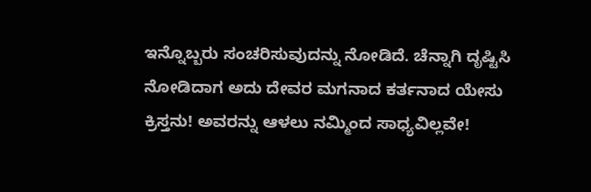ಇನ್ನೊಬ್ಬರು ಸಂಚರಿಸುವುದನ್ನು ನೋಡಿದೆ. ಚೆನ್ನಾಗಿ ದೃಷ್ಟಿಸಿ ನೋಡಿದಾಗ ಅದು ದೇವರ ಮಗನಾದ ಕರ್ತನಾದ ಯೇಸು ಕ್ರಿಸ್ತನು! ಅವರನ್ನು ಆಳಲು ನಮ್ಮಿಂದ ಸಾಧ್ಯವಿಲ್ಲವೇ!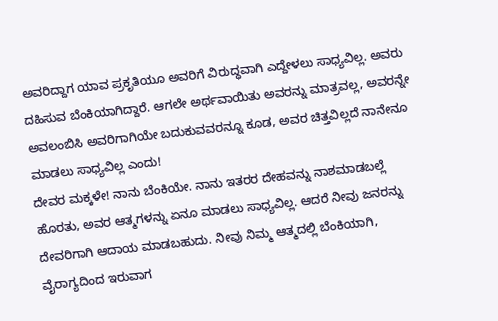ಅವರಿದ್ದಾಗ ಯಾವ ಪ್ರಕೃತಿಯೂ ಅವರಿಗೆ ವಿರುದ್ಧವಾಗಿ ಎದ್ದೇಳಲು ಸಾಧ್ಯವಿಲ್ಲ. ಅವರು ದಹಿಸುವ ಬೆಂಕಿಯಾಗಿದ್ದಾರೆ. ಆಗಲೇ ಅರ್ಥವಾಯಿತು ಅವರನ್ನು ಮಾತ್ರವಲ್ಲ, ಅವರನ್ನೇ ಅವಲಂಬಿಸಿ ಅವರಿಗಾಗಿಯೇ ಬದುಕುವವರನ್ನೂ ಕೂಡ, ಅವರ ಚಿತ್ತವಿಲ್ಲದೆ ನಾನೇನೂ ಮಾಡಲು ಸಾಧ್ಯವಿಲ್ಲ ಎಂದು!
ದೇವರ ಮಕ್ಕಳೇ! ನಾನು ಬೆಂಕಿಯೇ. ನಾನು ಇತರರ ದೇಹವನ್ನು ನಾಶಮಾಡಬಲ್ಲೆ ಹೊರತು, ಅವರ ಆತ್ಮಗಳನ್ನು ಏನೂ ಮಾಡಲು ಸಾಧ್ಯವಿಲ್ಲ. ಆದರೆ ನೀವು ಜನರನ್ನು ದೇವರಿಗಾಗಿ ಆದಾಯ ಮಾಡಬಹುದು. ನೀವು ನಿಮ್ಮ ಆತ್ಮದಲ್ಲಿ ಬೆಂಕಿಯಾಗಿ, ವೈರಾಗ್ಯದಿಂದ ಇರುವಾಗ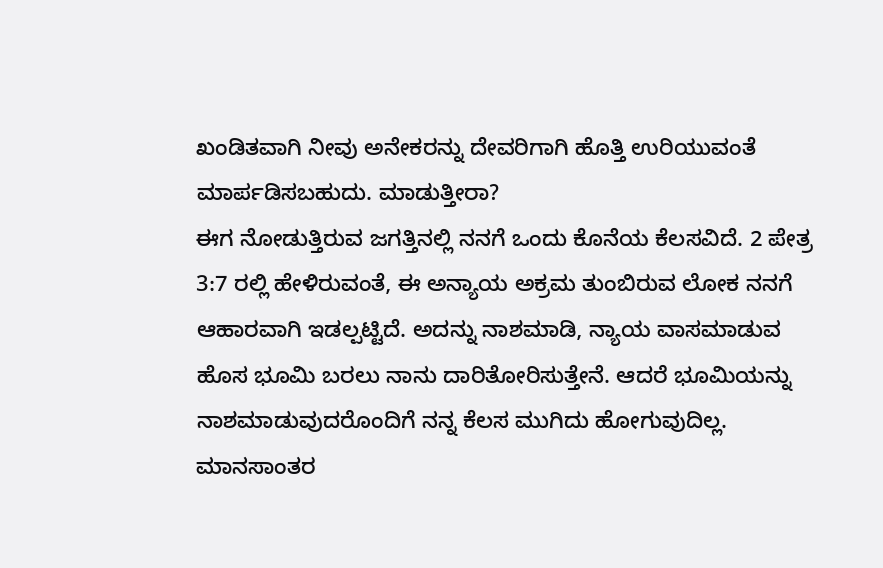ಖಂಡಿತವಾಗಿ ನೀವು ಅನೇಕರನ್ನು ದೇವರಿಗಾಗಿ ಹೊತ್ತಿ ಉರಿಯುವಂತೆ ಮಾರ್ಪಡಿಸಬಹುದು. ಮಾಡುತ್ತೀರಾ?
ಈಗ ನೋಡುತ್ತಿರುವ ಜಗತ್ತಿನಲ್ಲಿ ನನಗೆ ಒಂದು ಕೊನೆಯ ಕೆಲಸವಿದೆ. 2 ಪೇತ್ರ 3:7 ರಲ್ಲಿ ಹೇಳಿರುವಂತೆ, ಈ ಅನ್ಯಾಯ ಅಕ್ರಮ ತುಂಬಿರುವ ಲೋಕ ನನಗೆ ಆಹಾರವಾಗಿ ಇಡಲ್ಪಟ್ಟಿದೆ. ಅದನ್ನು ನಾಶಮಾಡಿ, ನ್ಯಾಯ ವಾಸಮಾಡುವ ಹೊಸ ಭೂಮಿ ಬರಲು ನಾನು ದಾರಿತೋರಿಸುತ್ತೇನೆ. ಆದರೆ ಭೂಮಿಯನ್ನು ನಾಶಮಾಡುವುದರೊಂದಿಗೆ ನನ್ನ ಕೆಲಸ ಮುಗಿದು ಹೋಗುವುದಿಲ್ಲ. ಮಾನಸಾಂತರ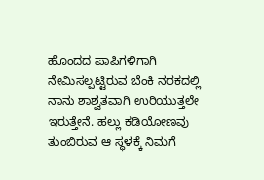ಹೊಂದದ ಪಾಪಿಗಳಿಗಾಗಿ ನೇಮಿಸಲ್ಪಟ್ಟಿರುವ ಬೆಂಕಿ ನರಕದಲ್ಲಿ ನಾನು ಶಾಶ್ವತವಾಗಿ ಉರಿಯುತ್ತಲೇ ಇರುತ್ತೇನೆ. ಹಲ್ಲು ಕಡಿಯೋಣವು ತುಂಬಿರುವ ಆ ಸ್ಥಳಕ್ಕೆ ನಿಮಗೆ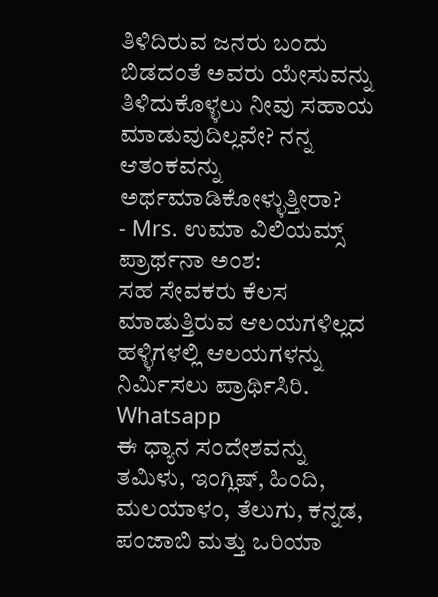ತಿಳಿದಿರುವ ಜನರು ಬಂದು ಬಿಡದಂತೆ ಅವರು ಯೇಸುವನ್ನು ತಿಳಿದುಕೊಳ್ಳಲು ನೀವು ಸಹಾಯ ಮಾಡುವುದಿಲ್ಲವೇ? ನನ್ನ ಆತಂಕವನ್ನು ಅರ್ಥಮಾಡಿಕೋಳ್ಳುತ್ತೀರಾ?
- Mrs. ಉಮಾ ವಿಲಿಯಮ್ಸ್
ಪ್ರಾರ್ಥನಾ ಅಂಶ:
ಸಹ ಸೇವಕರು ಕೆಲಸ ಮಾಡುತ್ತಿರುವ ಆಲಯಗಳಿಲ್ಲದ ಹಳ್ಳಿಗಳಲ್ಲಿ ಆಲಯಗಳನ್ನು ನಿರ್ಮಿಸಲು ಪ್ರಾರ್ಥಿಸಿರಿ.
Whatsapp
ಈ ಧ್ಯಾನ ಸಂದೇಶವನ್ನು ತಮಿಳು, ಇಂಗ್ಲಿಷ್, ಹಿಂದಿ, ಮಲಯಾಳಂ, ತೆಲುಗು, ಕನ್ನಡ, ಪಂಜಾಬಿ ಮತ್ತು ಒರಿಯಾ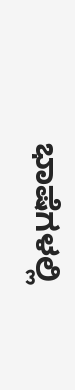ಭಾಷೆಗಳಲ್ಲಿ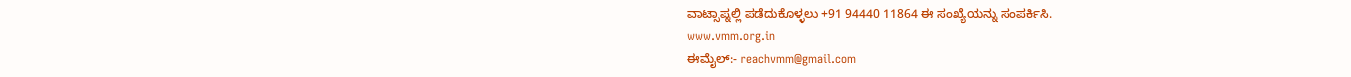ವಾಟ್ಸಾಪ್ನಲ್ಲಿ ಪಡೆದುಕೊಳ್ಳಲು +91 94440 11864 ಈ ಸಂಖ್ಯೆಯನ್ನು ಸಂಪರ್ಕಿಸಿ.
www.vmm.org.in
ಈಮೈಲ್:- reachvmm@gmail.com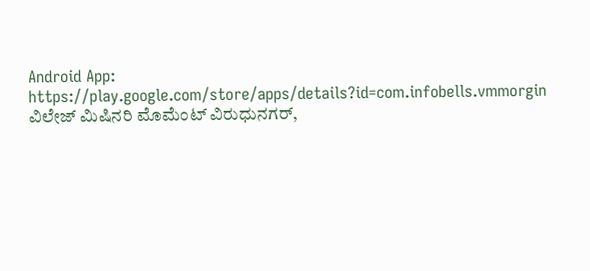Android App: https://play.google.com/store/apps/details?id=com.infobells.vmmorgin
ವಿಲೇಜ್ ಮಿಷಿನರಿ ಮೊಮೆಂಟ್ ವಿರುಧುನಗರ್,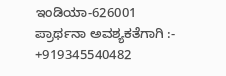ಇಂಡಿಯಾ-626001
ಪ್ರಾರ್ಥನಾ ಅವಶ್ಯಕತೆಗಾಗಿ :- +919345540482